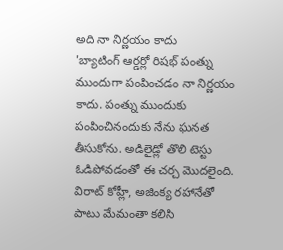అది నా నిర్ణయం కాదు
'బ్యాటింగ్ ఆర్డర్లో రిషభ్ పంత్ను ముందుగా పంపించడం నా నిర్ణయం కాదు. పంత్ను ముందుకు పంపించినందుకు నేను ఘనత తీసుకోను. అడిలైడ్లో తొలి టెస్టు ఓడిపోవడంతో ఈ చర్చ మొదలైంది. విరాట్ కోహ్లీ, అజింక్య రహానేతో పాటు మేమంతా కలిసి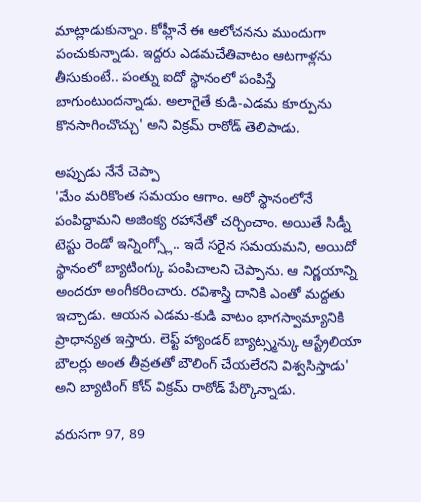మాట్లాడుకున్నాం. కోహ్లీనే ఈ ఆలోచనను ముందుగా పంచుకున్నాడు. ఇద్దరు ఎడమచేతివాటం ఆటగాళ్లను తీసుకుంటే.. పంత్ను ఐదో స్థానంలో పంపిస్తే బాగుంటుందన్నాడు. అలాగైతే కుడి-ఎడమ కూర్పును కొనసాగించొచ్చు' అని విక్రమ్ రాఠోడ్ తెలిపాడు.

అప్పుడు నేనే చెప్పా
'మేం మరికొంత సమయం ఆగాం. ఆరో స్థానంలోనే పంపిద్దామని అజింక్య రహానేతో చర్చించాం. అయితే సిడ్నీ టెస్టు రెండో ఇన్నింగ్స్లో.. ఇదే సరైన సమయమని, అయిదో స్థానంలో బ్యాటింగ్కు పంపిచాలని చెప్పాను. ఆ నిర్ణయాన్ని అందరూ అంగీకరించారు. రవిశాస్త్రి దానికి ఎంతో మద్దతు ఇచ్చాడు. ఆయన ఎడమ-కుడి వాటం భాగస్వామ్యానికి ప్రాధాన్యత ఇస్తారు. లెఫ్ట్ హ్యాండర్ బ్యాట్స్మన్కు ఆస్ట్రేలియా బౌలర్లు అంత తీవ్రతతో బౌలింగ్ చేయలేరని విశ్వసిస్తాడు' అని బ్యాటింగ్ కోచ్ విక్రమ్ రాఠోడ్ పేర్కొన్నాడు.

వరుసగా 97, 89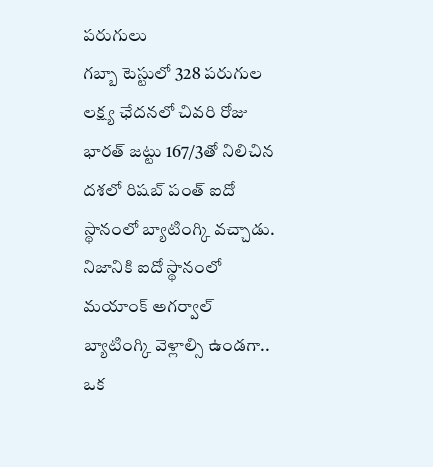పరుగులు
గబ్బా టెస్టులో 328 పరుగుల లక్ష్య ఛేదనలో చివరి రోజు భారత్ జట్టు 167/3తో నిలిచిన దశలో రిషబ్ పంత్ ఐదో స్థానంలో బ్యాటింగ్కి వచ్చాడు. నిజానికి ఐదో స్థానంలో మయాంక్ అగర్వాల్ బ్యాటింగ్కి వెళ్లాల్సి ఉండగా.. ఒక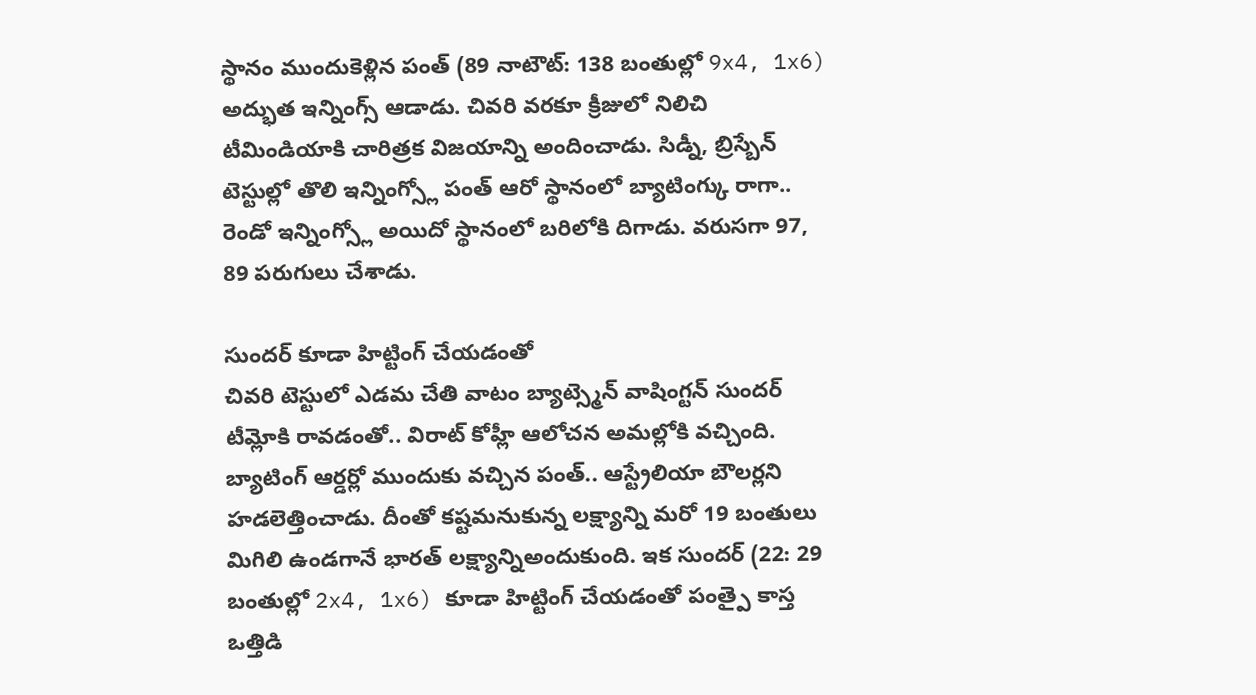స్థానం ముందుకెళ్లిన పంత్ (89 నాటౌట్: 138 బంతుల్లో 9x4, 1x6) అద్భుత ఇన్నింగ్స్ ఆడాడు. చివరి వరకూ క్రీజులో నిలిచి టీమిండియాకి చారిత్రక విజయాన్ని అందించాడు. సిడ్నీ, బ్రిస్బేన్ టెస్టుల్లో తొలి ఇన్నింగ్స్లో పంత్ ఆరో స్థానంలో బ్యాటింగ్కు రాగా.. రెండో ఇన్నింగ్స్లో అయిదో స్థానంలో బరిలోకి దిగాడు. వరుసగా 97, 89 పరుగులు చేశాడు.

సుందర్ కూడా హిట్టింగ్ చేయడంతో
చివరి టెస్టులో ఎడమ చేతి వాటం బ్యాట్స్మెన్ వాషింగ్టన్ సుందర్ టీమ్లోకి రావడంతో.. విరాట్ కోహ్లీ ఆలోచన అమల్లోకి వచ్చింది. బ్యాటింగ్ ఆర్డర్లో ముందుకు వచ్చిన పంత్.. ఆస్ట్రేలియా బౌలర్లని హడలెత్తించాడు. దీంతో కష్టమనుకున్న లక్ష్యాన్ని మరో 19 బంతులు మిగిలి ఉండగానే భారత్ లక్ష్యాన్నిఅందుకుంది. ఇక సుందర్ (22: 29 బంతుల్లో 2x4, 1x6) కూడా హిట్టింగ్ చేయడంతో పంత్పై కాస్త ఒత్తిడి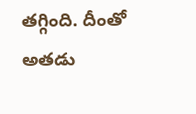తగ్గింది. దీంతో అతడు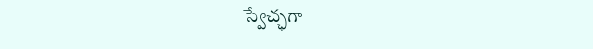స్వేచ్ఛగా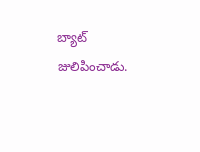బ్యాట్ జులిపించాడు.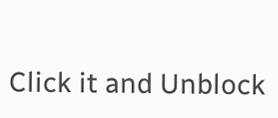Click it and Unblock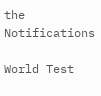the Notifications

World Test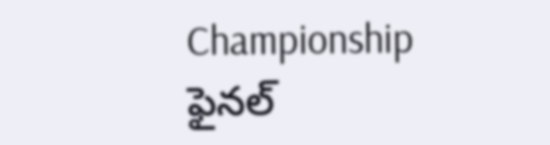Championship ఫైనల్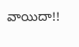వాయిదా!!